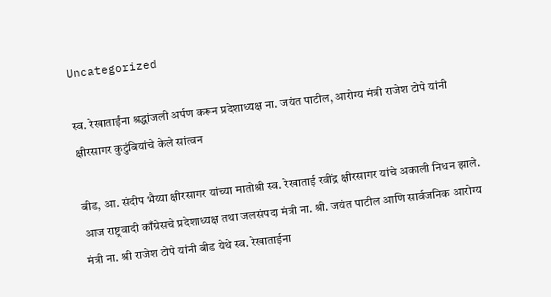Uncategorized

स्व. रेखाताईंना श्रद्धांजली अर्पण करून प्रदेशाध्यक्ष ना. जयंत पाटील, आरोग्य मंत्री राजेश टोपे यांनी क्षीरसागर कुटुंबियांचे केले सांत्वन

बीड, आ. संदीप भैय्या क्षीरसागर यांच्या मातोश्री स्व. रेखाताई रवींद्र क्षीरसागर यांचे अकाली निधन झाले. आज राष्ट्रवादी काँग्रेसचे प्रदेशाध्यक्ष तथा जलसंपदा मंत्री ना. श्री. जयंत पाटील आणि सार्वजनिक आरोग्य मंत्री ना. श्री राजेश टोपे यांनी बीड येथे स्व. रेखाताईना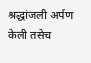श्रद्धांजली अर्पण केली तसेच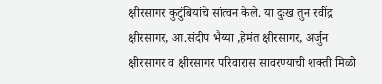क्षीरसागर कुटुंबियांचे सांत्वन केले. या दुःख तुन रवींद्र क्षीरसागर, आ.संदीप भैय्या ,हेमंत क्षीरसागर, अर्जुन क्षीरसागर व क्षीरसागर परिवारास सावरण्याची शक्ती मिळो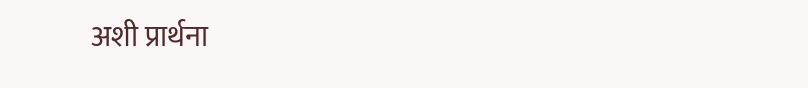अशी प्रार्थना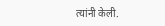त्यांनी केली.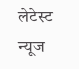लेटेस्ट न्यूज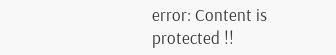error: Content is protected !!